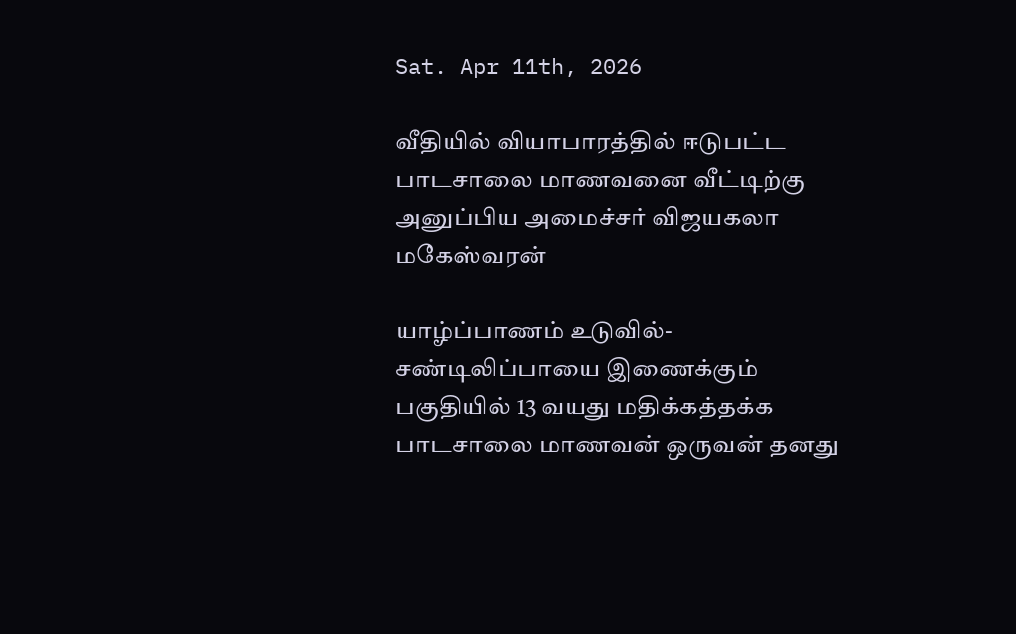Sat. Apr 11th, 2026

வீதியில் வியாபாரத்தில் ஈடுபட்ட பாடசாலை மாணவனை வீட்டிற்கு அனுப்பிய அமைச்சர் விஜயகலா மகேஸ்வரன்

யாழ்ப்பாணம் உடுவில்-சண்டிலிப்பாயை இணைக்கும் பகுதியில் 13 வயது மதிக்கத்தக்க பாடசாலை மாணவன் ஒருவன் தனது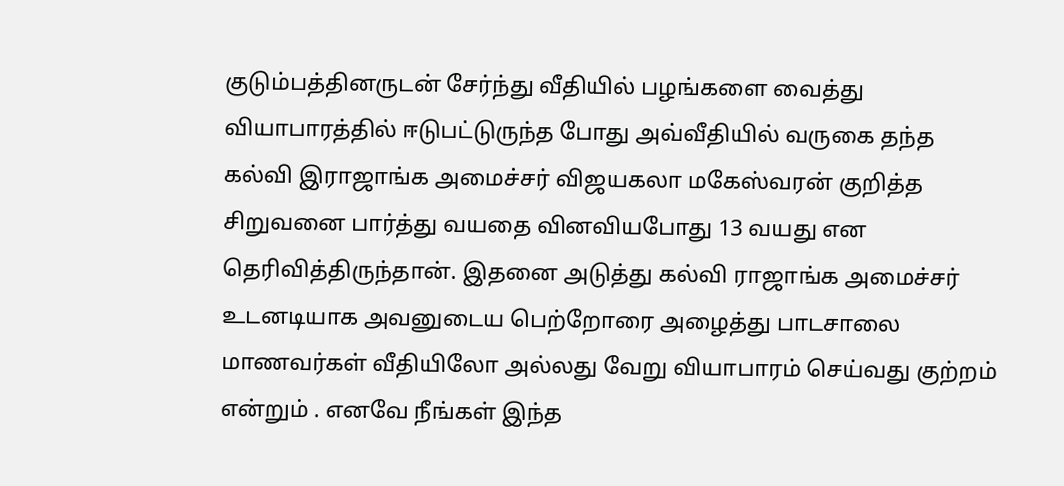குடும்பத்தினருடன் சேர்ந்து வீதியில் பழங்களை வைத்து வியாபாரத்தில் ஈடுபட்டுருந்த போது அவ்வீதியில் வருகை தந்த கல்வி இராஜாங்க அமைச்சர் விஜயகலா மகேஸ்வரன் குறித்த சிறுவனை பார்த்து வயதை வினவியபோது 13 வயது என தெரிவித்திருந்தான். இதனை அடுத்து கல்வி ராஜாங்க அமைச்சர் உடனடியாக அவனுடைய பெற்றோரை அழைத்து பாடசாலை மாணவர்கள் வீதியிலோ அல்லது வேறு வியாபாரம் செய்வது குற்றம் என்றும் . எனவே நீங்கள் இந்த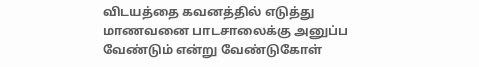விடயத்தை கவனத்தில் எடுத்து மாணவனை பாடசாலைக்கு அனுப்ப வேண்டும் என்று வேண்டுகோள்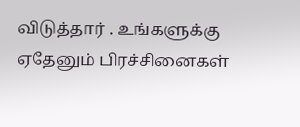விடுத்தார் . உங்களுக்கு ஏதேனும் பிரச்சினைகள்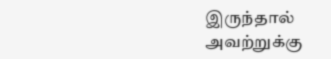இருந்தால் அவற்றுக்கு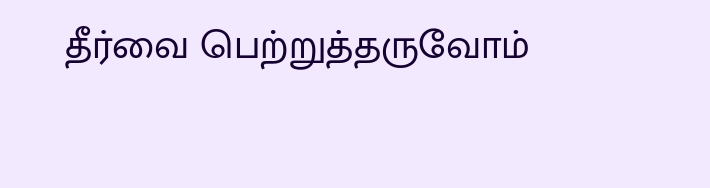தீர்வை பெற்றுத்தருவோம்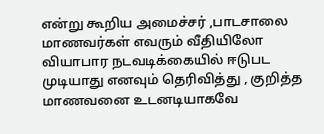என்று கூறிய அமைச்சர் ,பாடசாலை மாணவர்கள் எவரும் வீதியிலோ வியாபார நடவடிக்கையில் ஈடுபட முடியாது எனவும் தெரிவித்து , குறித்த மாணவனை உடனடியாகவே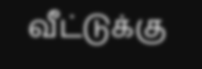வீட்டுக்கு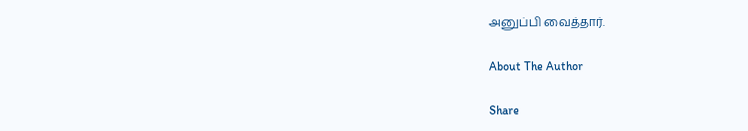அனுப்பி வைத்தார்.

About The Author

Share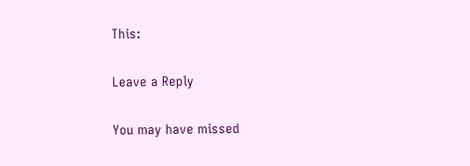This:

Leave a Reply

You may have missed